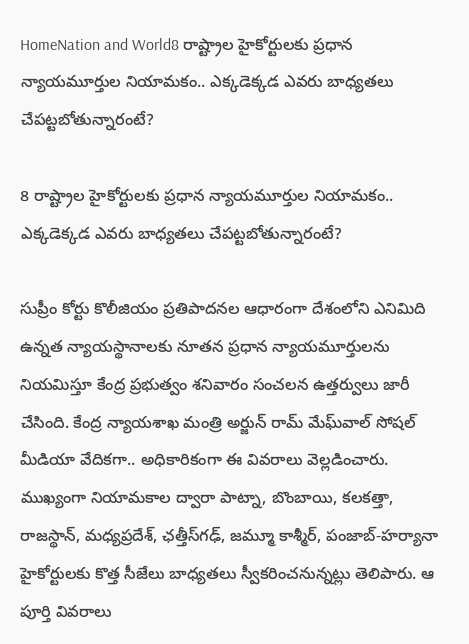HomeNation and World8 రాష్ట్రాల హైకోర్టులకు ప్రధాన న్యాయమూర్తుల నియామకం.. ఎక్కడెక్కడ ఎవరు బాధ్యతలు చేపట్టబోతున్నారంటే?

8 రాష్ట్రాల హైకోర్టులకు ప్రధాన న్యాయమూర్తుల నియామకం.. ఎక్కడెక్కడ ఎవరు బాధ్యతలు చేపట్టబోతున్నారంటే?

సుప్రీం కోర్టు కొలీజియం ప్రతిపాదనల ఆధారంగా దేశంలోని ఎనిమిది ఉన్నత న్యాయస్థానాలకు నూతన ప్రధాన న్యాయమూర్తులను నియమిస్తూ కేంద్ర ప్రభుత్వం శనివారం సంచలన ఉత్తర్వులు జారీ చేసింది. కేంద్ర న్యాయశాఖ మంత్రి అర్జున్ రామ్ మేఘ్‌వాల్ సోషల్ మీడియా వేదికగా.. అధికారికంగా ఈ వివరాలు వెల్లడించారు. ముఖ్యంగా నియామకాల ద్వారా పాట్నా, బొంబాయి, కలకత్తా, రాజస్థాన్, మధ్యప్రదేశ్, ఛత్తీస్‌గఢ్, జమ్మూ కాశ్మీర్, పంజాబ్-హర్యానా హైకోర్టులకు కొత్త సీజేలు బాధ్యతలు స్వీకరించనున్నట్లు తెలిపారు. ఆ పూర్తి వివరాలు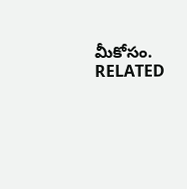మీకోసం.
RELATED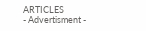ARTICLES
- Advertisment -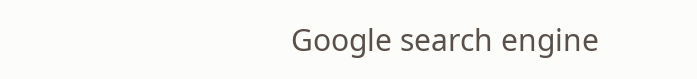Google search engine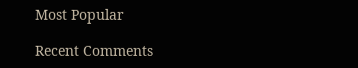Most Popular

Recent Comments